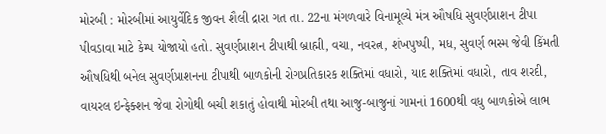મોરબી : મોરબીમાં આયુર્વેદિક જીવન શૈલી દ્રારા ગત તા. 22ના મંગળવારે વિનામૂલ્યે મંત્ર ઔષધિ સુવર્ણપ્રાશન ટીપા પીવડાવા માટે કેમ્પ યોજાયો હતો. સુવર્ણપ્રાશન ટીપાથી બ્રાહ્મી, વચા, નવરત્ન, શંખપુષ્પી, મધ, સુવર્ણ ભસ્મ જેવી કિંમતી ઔષધિથી બનેલ સુવર્ણપ્રાશનના ટીપાથી બાળકોની રોગપ્રતિકારક શક્તિમાં વધારો, યાદ શક્તિમાં વધારો, તાવ શરદી, વાયરલ ઇન્ફેક્શન જેવા રોગોથી બચી શકાતું હોવાથી મોરબી તથા આજુ-બાજુનાં ગામનાં 1600થી વધુ બાળકોએ લાભ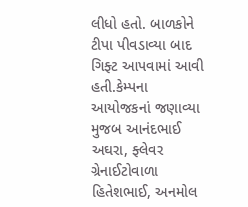લીધો હતો. બાળકોને ટીપા પીવડાવ્યા બાદ ગિફ્ટ આપવામાં આવી હતી.કેમ્પના આયોજકનાં જણાવ્યા મુજબ આનંદભાઈ અઘરા, ફ્લેવર ગ્રેનાઈટોવાળા હિતેશભાઈ, અનમોલ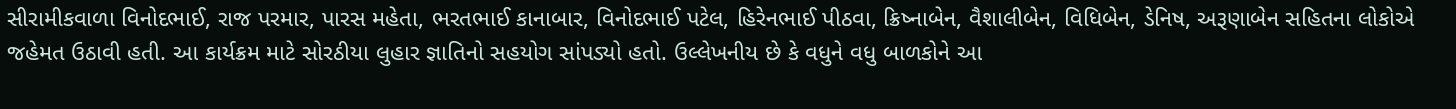સીરામીકવાળા વિનોદભાઈ, રાજ પરમાર, પારસ મહેતા, ભરતભાઈ કાનાબાર, વિનોદભાઈ પટેલ, હિરેનભાઈ પીઠવા, ક્રિષ્નાબેન, વૈશાલીબેન, વિધિબેન, ડેનિષ, અરૂણાબેન સહિતના લોકોએ જહેમત ઉઠાવી હતી. આ કાર્યક્રમ માટે સોરઠીયા લુહાર જ્ઞાતિનો સહયોગ સાંપડ્યો હતો. ઉલ્લેખનીય છે કે વધુને વધુ બાળકોને આ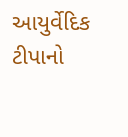આયુર્વેદિક ટીપાનો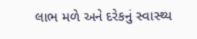લાભ મળે અને દરેકનું સ્વાસ્થ્ય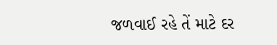જળવાઈ રહે તેં માટે દર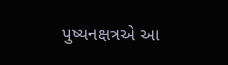પુષ્યનક્ષત્રએ આ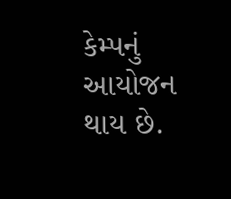કેમ્પનું આયોજન થાય છે.